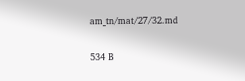am_tn/mat/27/32.md

534 B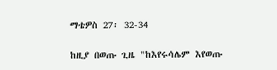ማቴዎስ 27፡ 32-34

ከዚያ በወጡ ጊዜ "ከእየሩሳሌም እየወጡ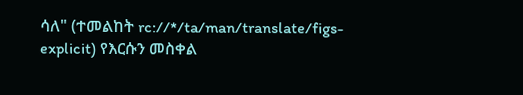ሳለ" (ተመልከት rc://*/ta/man/translate/figs-explicit) የእርሱን መስቀል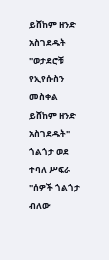ይሸከም ዘንድ አስገደዱት "ወታደሮቹ የኢየሱስን መስቀል ይሸከም ዘንድ አስገደዱት" ጎልጎታ ወደ ተባለ ሥፍራ "ሰዎች ጎልጎታ ብለው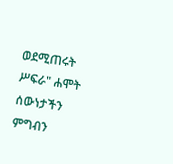ወደሚጠሩት ሥፍራ" ሐሞት ሰውነታችን ምግብን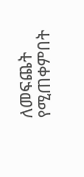ለመፍጨት የሚጠቀምበት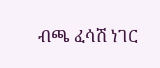ብጫ ፈሳሽ ነገር